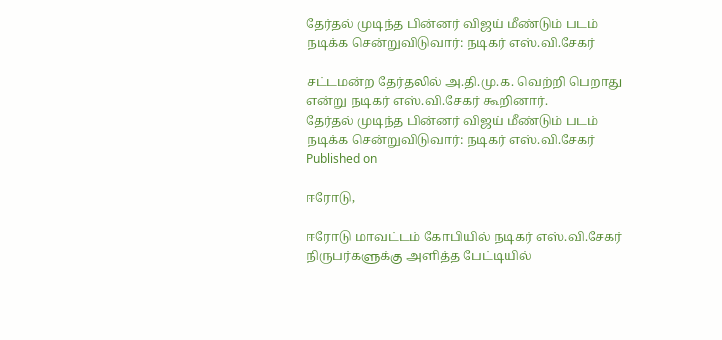தேர்தல் முடிந்த பின்னர் விஜய் மீண்டும் படம் நடிக்க சென்றுவிடுவார்: நடிகர் எஸ்.வி.சேகர்

சட்டமன்ற தேர்தலில் அ.தி.மு.க. வெற்றி பெறாது என்று நடிகர் எஸ்.வி.சேகர் கூறினார்.
தேர்தல் முடிந்த பின்னர் விஜய் மீண்டும் படம் நடிக்க சென்றுவிடுவார்: நடிகர் எஸ்.வி.சேகர்
Published on

ஈரோடு,

ஈரோடு மாவட்டம் கோபியில் நடிகர் எஸ்.வி.சேகர் நிருபர்களுக்கு அளித்த பேட்டியில்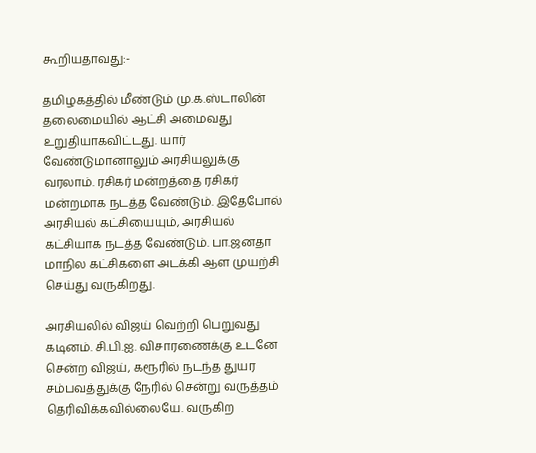கூறியதாவது:-

தமிழகத்தில் மீண்டும் மு.க.ஸ்டாலின் தலைமையில் ஆட்சி அமைவது உறுதியாகவிட்டது. யார் வேண்டுமானாலும் அரசியலுக்கு வரலாம். ரசிகர் மன்றத்தை ரசிகர் மன்றமாக நடத்த வேண்டும். இதேபோல் அரசியல் கட்சியையும், அரசியல் கட்சியாக நடத்த வேண்டும். பா.ஜனதா மாநில கட்சிகளை அடக்கி ஆள முயற்சி செய்து வருகிறது.

அரசியலில் விஜய் வெற்றி பெறுவது கடினம். சி.பி.ஐ. விசாரணைக்கு உடனே சென்ற விஜய், கரூரில் நடந்த துயர சம்பவத்துக்கு நேரில் சென்று வருத்தம் தெரிவிக்கவில்லையே. வருகிற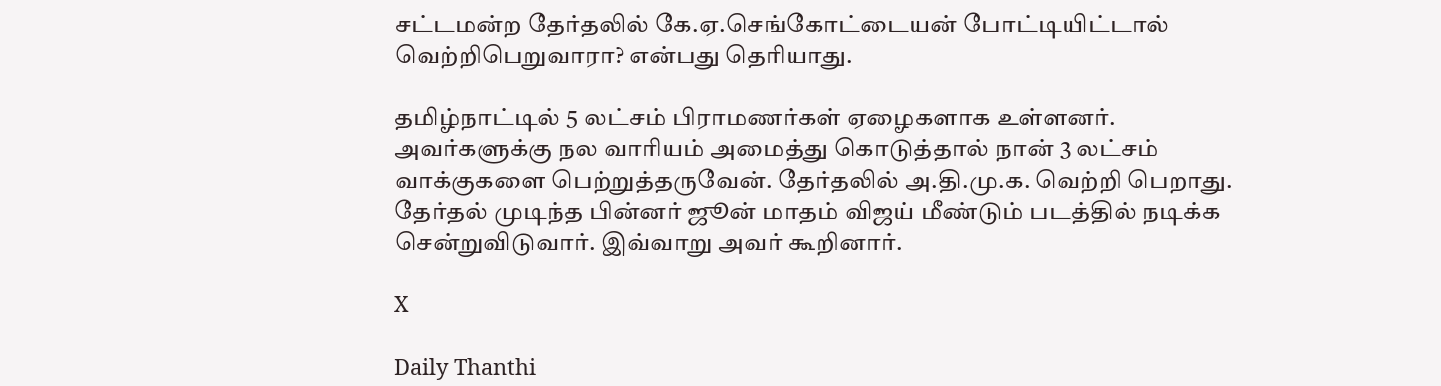சட்டமன்ற தேர்தலில் கே.ஏ.செங்கோட்டையன் போட்டியிட்டால் வெற்றிபெறுவாரா? என்பது தெரியாது.

தமிழ்நாட்டில் 5 லட்சம் பிராமணர்கள் ஏழைகளாக உள்ளனர். அவர்களுக்கு நல வாரியம் அமைத்து கொடுத்தால் நான் 3 லட்சம் வாக்குகளை பெற்றுத்தருவேன். தேர்தலில் அ.தி.மு.க. வெற்றி பெறாது. தேர்தல் முடிந்த பின்னர் ஜூன் மாதம் விஜய் மீண்டும் படத்தில் நடிக்க சென்றுவிடுவார். இவ்வாறு அவர் கூறினார்.

X

Daily Thanthi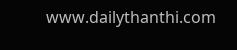www.dailythanthi.com